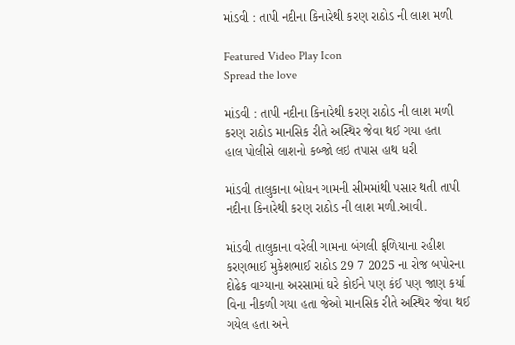માંડવી : તાપી નદીના કિનારેથી કરણ રાઠોડ ની લાશ મળી

Featured Video Play Icon
Spread the love

માંડવી : તાપી નદીના કિનારેથી કરણ રાઠોડ ની લાશ મળી
કરણ રાઠોડ માનસિક રીતે અસ્થિર જેવા થઈ ગયા હતા
હાલ પોલીસે લાશનો કબ્જો લઇ તપાસ હાથ ધરી

માંડવી તાલુકાના બોધન ગામની સીમમાંથી પસાર થતી તાપી નદીના કિનારેથી કરણ રાઠોડ ની લાશ મળી.આવી.

માંડવી તાલુકાના વરેલી ગામના બંગલી ફળિયાના રહીશ કરણભાઈ મુકેશભાઈ રાઠોડ 29 7 2025 ના રોજ બપોરના દોઢેક વાગ્યાના અરસામાં ઘરે કોઈને પણ કંઈ પણ જાણ કર્યા વિના નીકળી ગયા હતા જેઓ માનસિક રીતે અસ્થિર જેવા થઈ ગયેલ હતા અને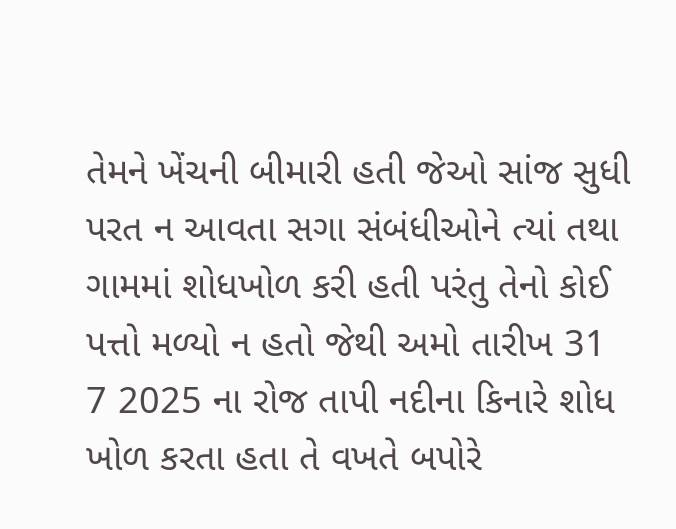તેમને ખેંચની બીમારી હતી જેઓ સાંજ સુધી પરત ન આવતા સગા સંબંધીઓને ત્યાં તથા ગામમાં શોધખોળ કરી હતી પરંતુ તેનો કોઈ પત્તો મળ્યો ન હતો જેથી અમો તારીખ 31 7 2025 ના રોજ તાપી નદીના કિનારે શોધ ખોળ કરતા હતા તે વખતે બપોરે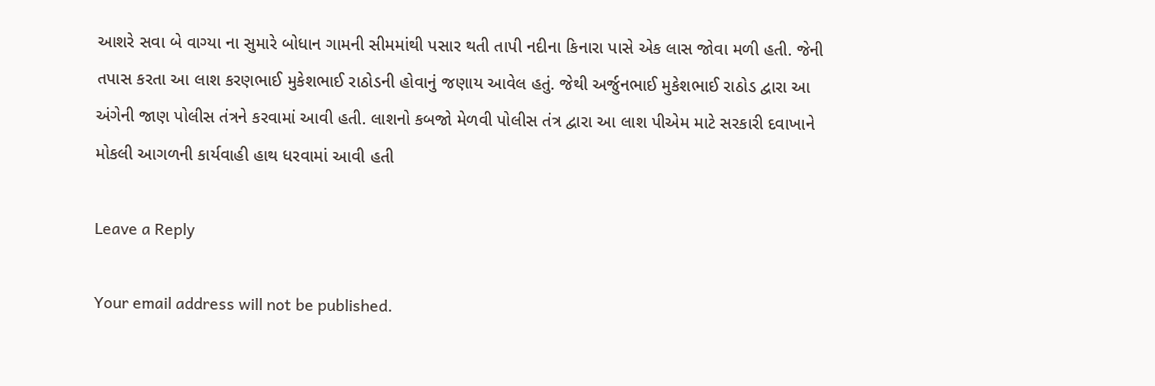આશરે સવા બે વાગ્યા ના સુમારે બોધાન ગામની સીમમાંથી પસાર થતી તાપી નદીના કિનારા પાસે એક લાસ જોવા મળી હતી. જેની તપાસ કરતા આ લાશ કરણભાઈ મુકેશભાઈ રાઠોડની હોવાનું જણાય આવેલ હતું. જેથી અર્જુનભાઈ મુકેશભાઈ રાઠોડ દ્વારા આ અંગેની જાણ પોલીસ તંત્રને કરવામાં આવી હતી. લાશનો કબજો મેળવી પોલીસ તંત્ર દ્વારા આ લાશ પીએમ માટે સરકારી દવાખાને મોકલી આગળની કાર્યવાહી હાથ ધરવામાં આવી હતી

Leave a Reply

Your email address will not be published.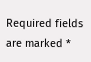Required fields are marked *